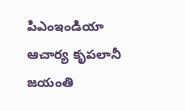పిఎంఇండియా
ఆచార్య కృపలానీ జయంతి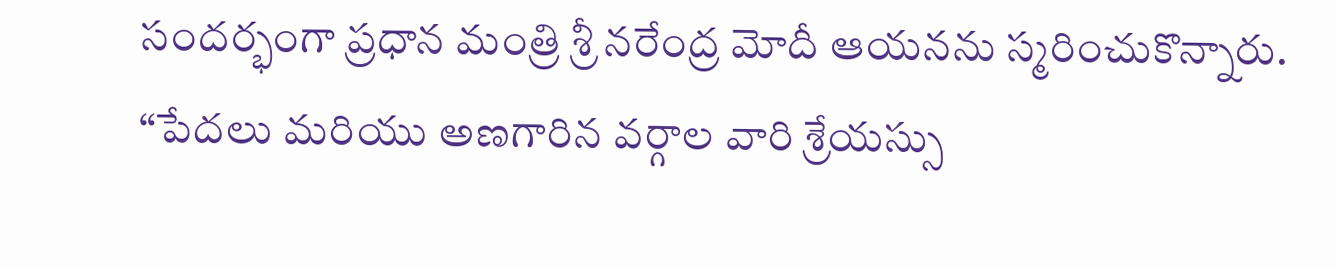సందర్భంగా ప్రధాన మంత్రి శ్రీ నరేంద్ర మోదీ ఆయనను స్మరించుకొన్నారు.
“పేదలు మరియు అణగారిన వర్గాల వారి శ్రేయస్సు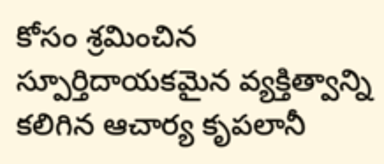కోసం శ్రమించిన స్పూర్తిదాయకమైన వ్యక్తిత్వాన్ని కలిగిన ఆచార్య కృపలానీ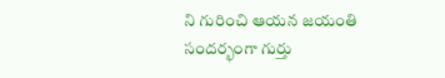ని గురించి ఆయన జయంతి సందర్భంగా గుర్తు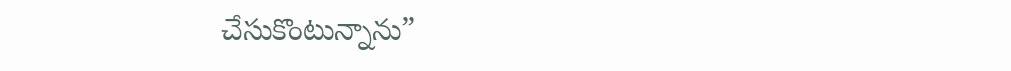చేసుకొంటున్నాను”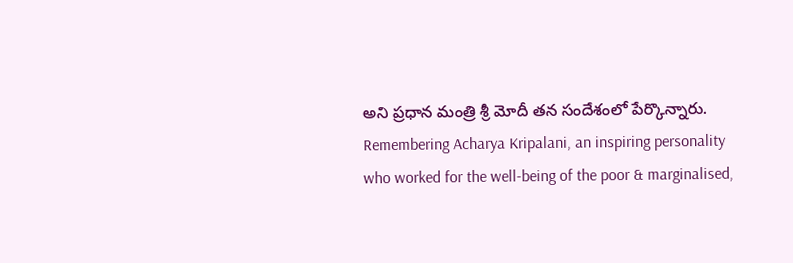అని ప్రధాన మంత్రి శ్రీ మోదీ తన సందేశంలో పేర్కొన్నారు.
Remembering Acharya Kripalani, an inspiring personality who worked for the well-being of the poor & marginalised,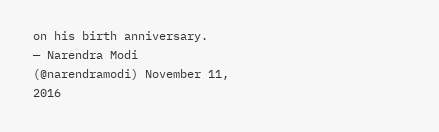on his birth anniversary.
— Narendra Modi (@narendramodi) November 11, 2016